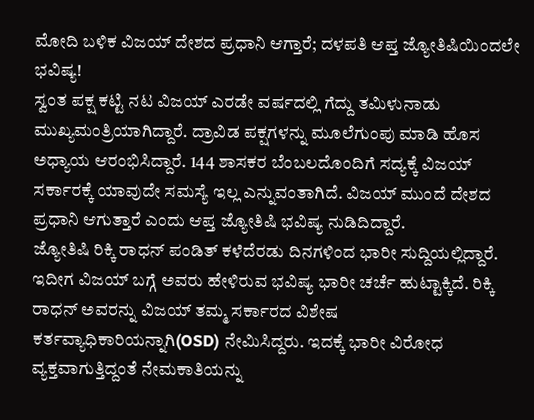ಮೋದಿ ಬಳಿಕ ವಿಜಯ್ ದೇಶದ ಪ್ರಧಾನಿ ಆಗ್ತಾರೆ; ದಳಪತಿ ಆಪ್ತ ಜ್ಯೋತಿಷಿಯಿಂದಲೇ ಭವಿಷ್ಯ!
ಸ್ವಂತ ಪಕ್ಷ ಕಟ್ಟಿ ನಟ ವಿಜಯ್ ಎರಡೇ ವರ್ಷದಲ್ಲಿ ಗೆದ್ದು ತಮಿಳುನಾಡು ಮುಖ್ಯಮಂತ್ರಿಯಾಗಿದ್ದಾರೆ. ದ್ರಾವಿಡ ಪಕ್ಷಗಳನ್ನು ಮೂಲೆಗುಂಪು ಮಾಡಿ ಹೊಸ ಅಧ್ಯಾಯ ಆರಂಭಿಸಿದ್ದಾರೆ. 144 ಶಾಸಕರ ಬೆಂಬಲದೊಂದಿಗೆ ಸದ್ಯಕ್ಕೆ ವಿಜಯ್ ಸರ್ಕಾರಕ್ಕೆ ಯಾವುದೇ ಸಮಸ್ಯೆ ಇಲ್ಲ ಎನ್ನುವಂತಾಗಿದೆ. ವಿಜಯ್ ಮುಂದೆ ದೇಶದ ಪ್ರಧಾನಿ ಆಗುತ್ತಾರೆ ಎಂದು ಆಪ್ತ ಜ್ಯೋತಿಷಿ ಭವಿಷ್ಯ ನುಡಿದಿದ್ದಾರೆ.
ಜ್ಯೋತಿಷಿ ರಿಕ್ಕಿ ರಾಧನ್ ಪಂಡಿತ್ ಕಳೆದೆರಡು ದಿನಗಳಿಂದ ಭಾರೀ ಸುದ್ದಿಯಲ್ಲಿದ್ದಾರೆ. ಇದೀಗ ವಿಜಯ್ ಬಗ್ಗೆ ಅವರು ಹೇಳಿರುವ ಭವಿಷ್ಯ ಭಾರೀ ಚರ್ಚೆ ಹುಟ್ಟಾಕ್ಕಿದೆ. ರಿಕ್ಕಿ ರಾಧನ್ ಅವರನ್ನು ವಿಜಯ್ ತಮ್ಮ ಸರ್ಕಾರದ ವಿಶೇಷ ಕರ್ತವ್ಯಾಧಿಕಾರಿಯನ್ನಾಗಿ(OSD) ನೇಮಿಸಿದ್ದರು. ಇದಕ್ಕೆ ಭಾರೀ ವಿರೋಧ ವ್ಯಕ್ತವಾಗುತ್ತಿದ್ದಂತೆ ನೇಮಕಾತಿಯನ್ನು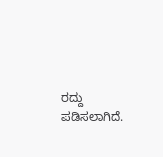ರದ್ದು ಪಡಿಸಲಾಗಿದೆ.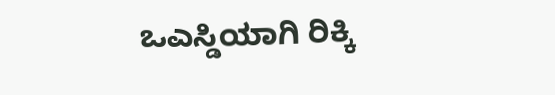ಒಎಸ್ಡಿಯಾಗಿ ರಿಕ್ಕಿ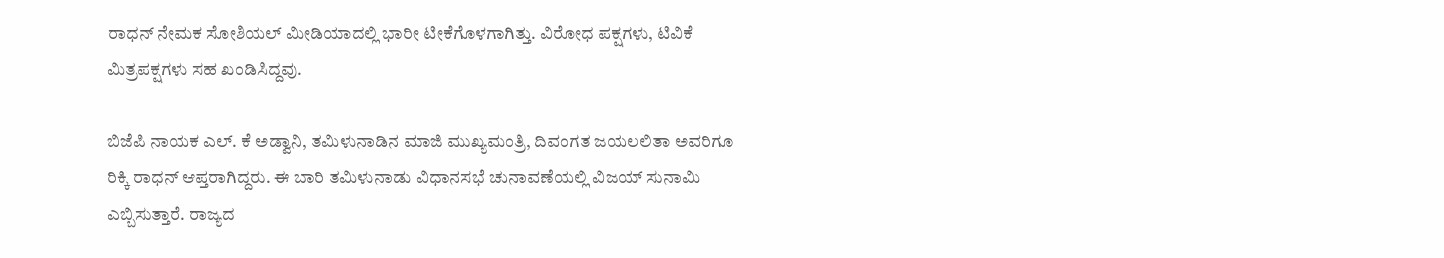ರಾಧನ್ ನೇಮಕ ಸೋಶಿಯಲ್ ಮೀಡಿಯಾದಲ್ಲಿ ಭಾರೀ ಟೀಕೆಗೊಳಗಾಗಿತ್ತು. ವಿರೋಧ ಪಕ್ಷಗಳು, ಟಿವಿಕೆ ಮಿತ್ರಪಕ್ಷಗಳು ಸಹ ಖಂಡಿಸಿದ್ದವು.

ಬಿಜೆಪಿ ನಾಯಕ ಎಲ್. ಕೆ ಅಡ್ವಾನಿ, ತಮಿಳುನಾಡಿನ ಮಾಜಿ ಮುಖ್ಯಮಂತ್ರಿ, ದಿವಂಗತ ಜಯಲಲಿತಾ ಅವರಿಗೂ ರಿಕ್ಕಿ ರಾಧನ್ ಆಪ್ತರಾಗಿದ್ದರು. ಈ ಬಾರಿ ತಮಿಳುನಾಡು ವಿಧಾನಸಭೆ ಚುನಾವಣೆಯಲ್ಲಿ ವಿಜಯ್ ಸುನಾಮಿ ಎಬ್ಬಿಸುತ್ತಾರೆ. ರಾಜ್ಯದ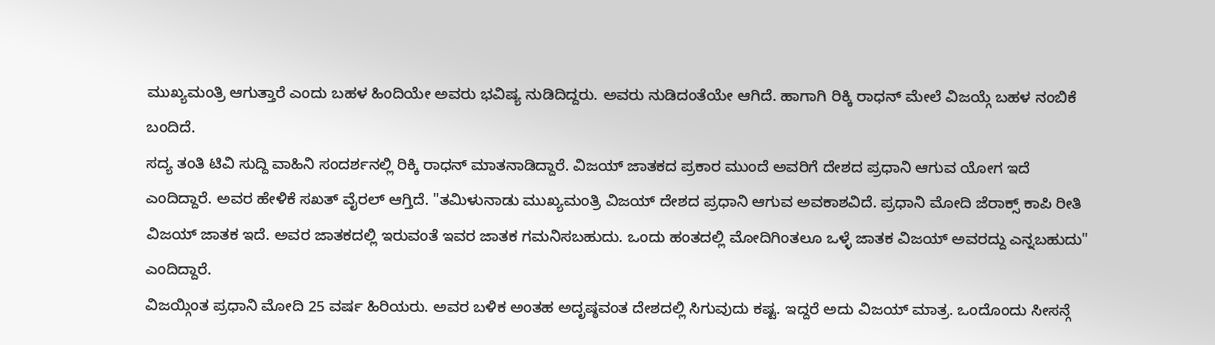ಮುಖ್ಯಮಂತ್ರಿ ಆಗುತ್ತಾರೆ ಎಂದು ಬಹಳ ಹಿಂದಿಯೇ ಅವರು ಭವಿಷ್ಯ ನುಡಿದಿದ್ದರು. ಅವರು ನುಡಿದಂತೆಯೇ ಆಗಿದೆ. ಹಾಗಾಗಿ ರಿಕ್ಕಿ ರಾಧನ್ ಮೇಲೆ ವಿಜಯ್ಗೆ ಬಹಳ ನಂಬಿಕೆ ಬಂದಿದೆ.
ಸದ್ಯ ತಂತಿ ಟಿವಿ ಸುದ್ದಿ ವಾಹಿನಿ ಸಂದರ್ಶನಲ್ಲಿ ರಿಕ್ಕಿ ರಾಧನ್ ಮಾತನಾಡಿದ್ದಾರೆ. ವಿಜಯ್ ಜಾತಕದ ಪ್ರಕಾರ ಮುಂದೆ ಅವರಿಗೆ ದೇಶದ ಪ್ರಧಾನಿ ಆಗುವ ಯೋಗ ಇದೆ ಎಂದಿದ್ದಾರೆ. ಅವರ ಹೇಳಿಕೆ ಸಖತ್ ವೈರಲ್ ಆಗ್ತಿದೆ. "ತಮಿಳುನಾಡು ಮುಖ್ಯಮಂತ್ರಿ ವಿಜಯ್ ದೇಶದ ಪ್ರಧಾನಿ ಆಗುವ ಅವಕಾಶವಿದೆ. ಪ್ರಧಾನಿ ಮೋದಿ ಜೆರಾಕ್ಸ್ ಕಾಪಿ ರೀತಿ ವಿಜಯ್ ಜಾತಕ ಇದೆ. ಅವರ ಜಾತಕದಲ್ಲಿ ಇರುವಂತೆ ಇವರ ಜಾತಕ ಗಮನಿಸಬಹುದು. ಒಂದು ಹಂತದಲ್ಲಿ ಮೋದಿಗಿಂತಲೂ ಒಳ್ಳೆ ಜಾತಕ ವಿಜಯ್ ಅವರದ್ದು ಎನ್ನಬಹುದು" ಎಂದಿದ್ದಾರೆ.
ವಿಜಯ್ಗಿಂತ ಪ್ರಧಾನಿ ಮೋದಿ 25 ವರ್ಷ ಹಿರಿಯರು. ಅವರ ಬಳಿಕ ಅಂತಹ ಅದೃಷ್ಠವಂತ ದೇಶದಲ್ಲಿ ಸಿಗುವುದು ಕಷ್ಟ. ಇದ್ದರೆ ಅದು ವಿಜಯ್ ಮಾತ್ರ. ಒಂದೊಂದು ಸೀಸನ್ಗೆ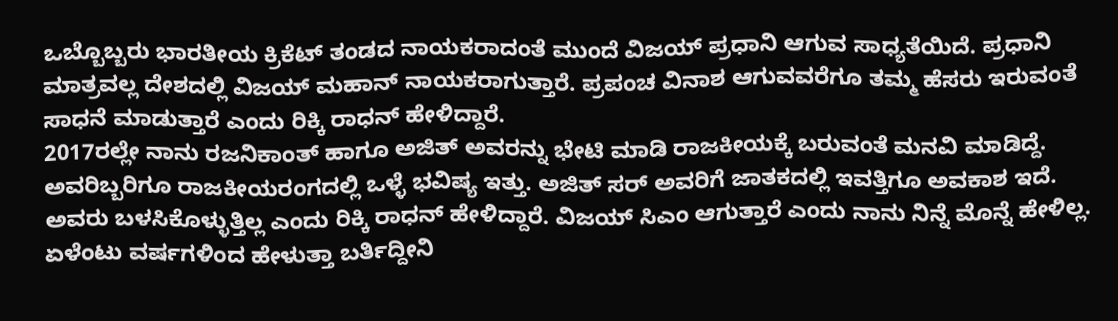ಒಬ್ಬೊಬ್ಬರು ಭಾರತೀಯ ಕ್ರಿಕೆಟ್ ತಂಡದ ನಾಯಕರಾದಂತೆ ಮುಂದೆ ವಿಜಯ್ ಪ್ರಧಾನಿ ಆಗುವ ಸಾಧ್ಯತೆಯಿದೆ. ಪ್ರಧಾನಿ ಮಾತ್ರವಲ್ಲ ದೇಶದಲ್ಲಿ ವಿಜಯ್ ಮಹಾನ್ ನಾಯಕರಾಗುತ್ತಾರೆ. ಪ್ರಪಂಚ ವಿನಾಶ ಆಗುವವರೆಗೂ ತಮ್ಮ ಹೆಸರು ಇರುವಂತೆ ಸಾಧನೆ ಮಾಡುತ್ತಾರೆ ಎಂದು ರಿಕ್ಕಿ ರಾಧನ್ ಹೇಳಿದ್ದಾರೆ.
2017ರಲ್ಲೇ ನಾನು ರಜನಿಕಾಂತ್ ಹಾಗೂ ಅಜಿತ್ ಅವರನ್ನು ಭೇಟಿ ಮಾಡಿ ರಾಜಕೀಯಕ್ಕೆ ಬರುವಂತೆ ಮನವಿ ಮಾಡಿದ್ದೆ. ಅವರಿಬ್ಬರಿಗೂ ರಾಜಕೀಯರಂಗದಲ್ಲಿ ಒಳ್ಳೆ ಭವಿಷ್ಯ ಇತ್ತು. ಅಜಿತ್ ಸರ್ ಅವರಿಗೆ ಜಾತಕದಲ್ಲಿ ಇವತ್ತಿಗೂ ಅವಕಾಶ ಇದೆ. ಅವರು ಬಳಸಿಕೊಳ್ಳುತ್ತಿಲ್ಲ ಎಂದು ರಿಕ್ಕಿ ರಾಧನ್ ಹೇಳಿದ್ದಾರೆ. ವಿಜಯ್ ಸಿಎಂ ಆಗುತ್ತಾರೆ ಎಂದು ನಾನು ನಿನ್ನೆ ಮೊನ್ನೆ ಹೇಳಿಲ್ಲ. ಏಳೆಂಟು ವರ್ಷಗಳಿಂದ ಹೇಳುತ್ತಾ ಬರ್ತಿದ್ದೀನಿ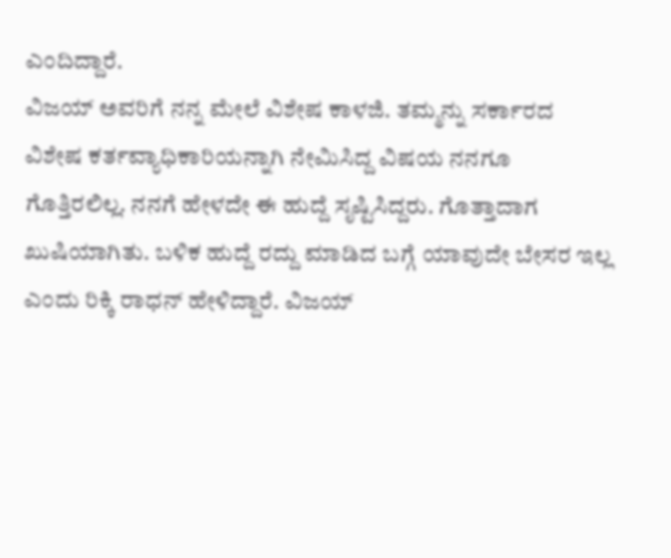ಎಂದಿದ್ದಾರೆ.
ವಿಜಯ್ ಅವರಿಗೆ ನನ್ನ ಮೇಲೆ ವಿಶೇಷ ಕಾಳಜಿ. ತಮ್ಮನ್ನು ಸರ್ಕಾರದ ವಿಶೇಷ ಕರ್ತವ್ಯಾಧಿಕಾರಿಯನ್ನಾಗಿ ನೇಮಿಸಿದ್ದ ವಿಷಯ ನನಗೂ ಗೊತ್ತಿರಲಿಲ್ಲ. ನನಗೆ ಹೇಳದೇ ಈ ಹುದ್ದೆ ಸೃಷ್ಟಿಸಿದ್ದರು. ಗೊತ್ತಾದಾಗ ಖುಷಿಯಾಗಿತು. ಬಳಿಕ ಹುದ್ದೆ ರದ್ದು ಮಾಡಿದ ಬಗ್ಗೆ ಯಾವುದೇ ಬೇಸರ ಇಲ್ಲ ಎಂದು ರಿಕ್ಕಿ ರಾಧನ್ ಹೇಳಿದ್ದಾರೆ. ವಿಜಯ್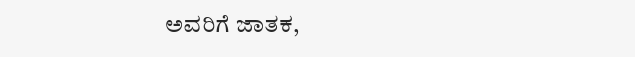ಅವರಿಗೆ ಜಾತಕ,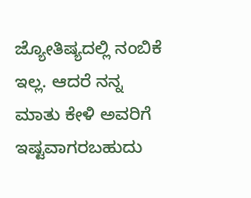ಜ್ಯೋತಿಷ್ಯದಲ್ಲಿ ನಂಬಿಕೆ ಇಲ್ಲ. ಆದರೆ ನನ್ನ ಮಾತು ಕೇಳಿ ಅವರಿಗೆ ಇಷ್ಟವಾಗರಬಹುದು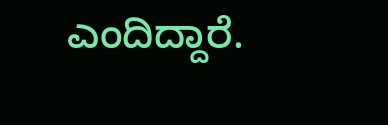ಎಂದಿದ್ದಾರೆ.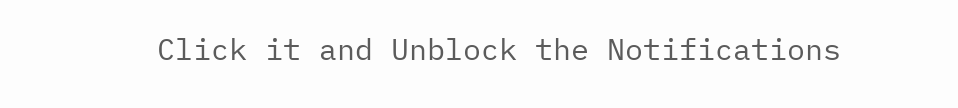Click it and Unblock the Notifications